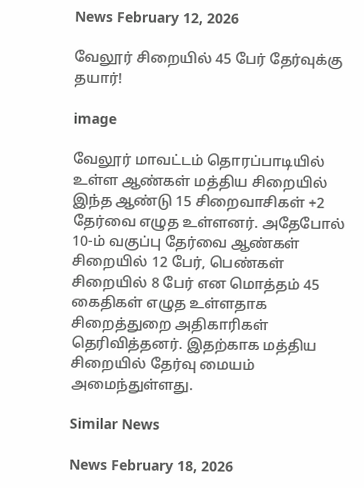News February 12, 2026

வேலூர் சிறையில் 45 பேர் தேர்வுக்கு தயார்!

image

வேலூர் மாவட்டம் தொரப்பாடியில் உள்ள ஆண்கள் மத்திய சிறையில் இந்த ஆண்டு 15 சிறைவாசிகள் +2 தேர்வை எழுத உள்ளனர். அதேபோல் 10-ம் வகுப்பு தேர்வை ஆண்கள் சிறையில் 12 பேர், பெண்கள் சிறையில் 8 பேர் என மொத்தம் 45 கைதிகள் எழுத உள்ளதாக சிறைத்துறை அதிகாரிகள் தெரிவித்தனர். இதற்காக மத்திய சிறையில் தேர்வு மையம் அமைந்துள்ளது.

Similar News

News February 18, 2026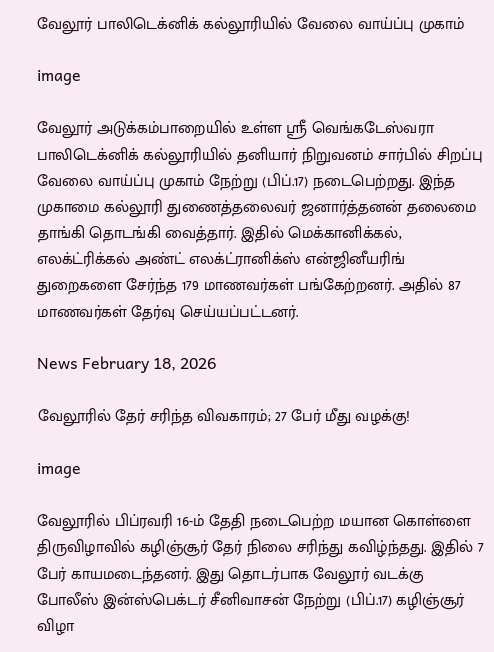வேலூர் பாலிடெக்னிக் கல்லூரியில் வேலை வாய்ப்பு முகாம்

image

வேலூர் அடுக்கம்பாறையில் உள்ள ஸ்ரீ வெங்கடேஸ்வரா பாலிடெக்னிக் கல்லூரியில் தனியார் நிறுவனம் சார்பில் சிறப்பு வேலை வாய்ப்பு முகாம் நேற்று (பிப்.17) நடைபெற்றது. இந்த முகாமை கல்லூரி துணைத்தலைவர் ஜனார்த்தனன் தலைமை தாங்கி தொடங்கி வைத்தார். இதில் மெக்கானிக்கல், எலக்ட்ரிக்கல் அண்ட் எலக்ட்ரானிக்ஸ் என்ஜினீயரிங் துறைகளை சேர்ந்த 179 மாணவர்கள் பங்கேற்றனர். அதில் 87 மாணவர்கள் தேர்வு செய்யப்பட்டனர்.

News February 18, 2026

வேலூரில் தேர் சரிந்த விவகாரம்; 27 பேர் மீது வழக்கு!

image

வேலூரில் பிப்ரவரி 16-ம் தேதி நடைபெற்ற மயான கொள்ளை திருவிழாவில் கழிஞ்சூர் தேர் நிலை சரிந்து கவிழ்ந்தது. இதில் 7 பேர் காயமடைந்தனர். இது தொடர்பாக வேலூர் வடக்கு போலீஸ் இன்ஸ்பெக்டர் சீனிவாசன் நேற்று (பிப்.17) கழிஞ்சூர் விழா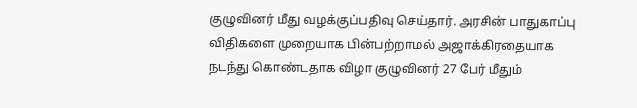குழுவினர் மீது வழக்குப்பதிவு செய்தார். அரசின் பாதுகாப்பு விதிகளை முறையாக பின்பற்றாமல் அஜாக்கிரதையாக நடந்து கொண்டதாக விழா குழுவினர் 27 பேர் மீதும்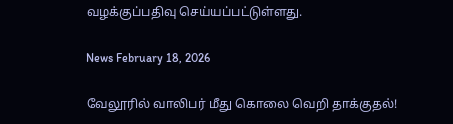வழக்குப்பதிவு செய்யப்பட்டுள்ளது.

News February 18, 2026

வேலூரில் வாலிபர் மீது கொலை வெறி தாக்குதல்!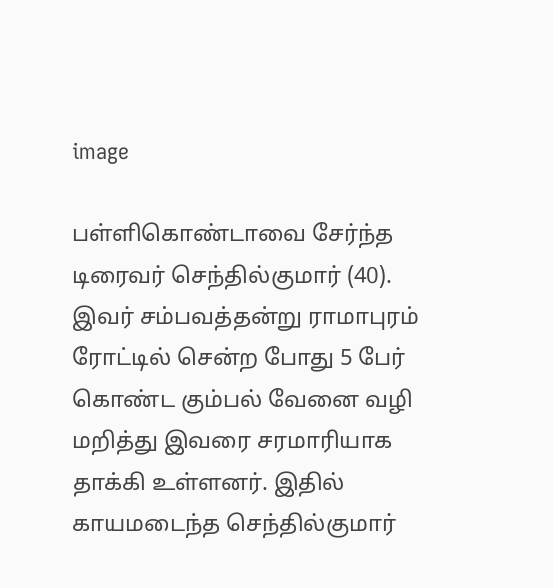image

பள்ளிகொண்டாவை சேர்ந்த டிரைவர் செந்தில்குமார் (40). இவர் சம்பவத்தன்று ராமாபுரம் ரோட்டில் சென்ற போது 5 பேர் கொண்ட கும்பல் வேனை வழி மறித்து இவரை சரமாரியாக தாக்கி உள்ளனர். இதில் காயமடைந்த செந்தில்குமார்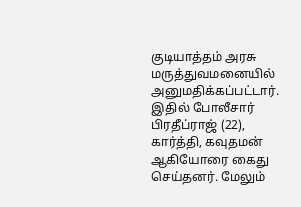குடியாத்தம் அரசு மருத்துவமனையில் அனுமதிக்கப்பட்டார். இதில் போலீசார் பிரதீப்ராஜ் (22), கார்த்தி, கவுதமன் ஆகியோரை கைது செய்தனர். மேலும்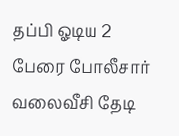தப்பி ஓடிய 2 பேரை போலீசார் வலைவீசி தேடி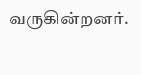வருகின்றனர்.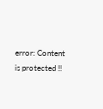error: Content is protected !!